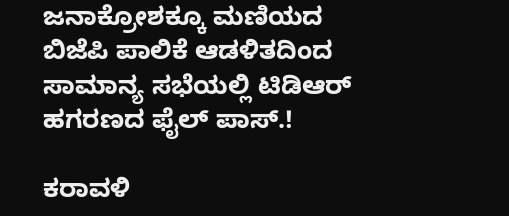ಜನಾಕ್ರೋಶಕ್ಕೂ ಮಣಿಯದ ಬಿಜೆಪಿ ಪಾಲಿಕೆ ಆಡಳಿತದಿಂದ ಸಾಮಾನ್ಯ ಸಭೆಯಲ್ಲಿ ಟಿಡಿಆರ್ ಹಗರಣದ ಫೈಲ್ ಪಾಸ್.!

ಕರಾವಳಿ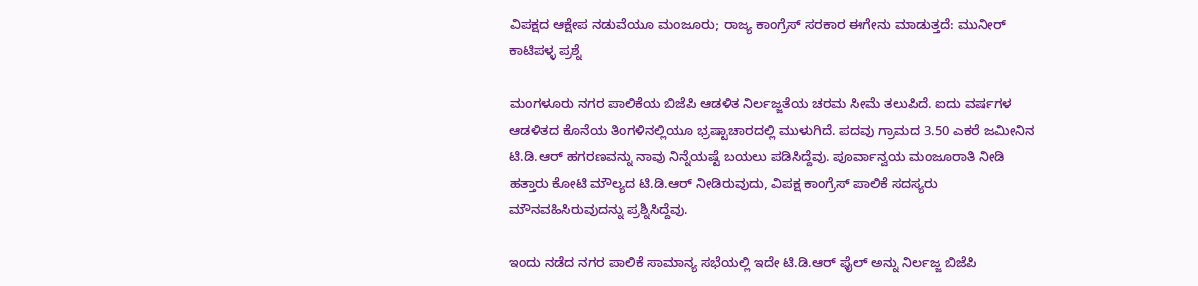ವಿಪಕ್ಷದ ಆಕ್ಷೇಪ ನಡುವೆಯೂ ಮಂಜೂರು; ರಾಜ್ಯ ಕಾಂಗ್ರೆಸ್ ಸರಕಾರ ಈಗೇನು ಮಾಡುತ್ತದೆ: ಮುನೀರ್ ಕಾಟಿಪಳ್ಳ ಪ್ರಶ್ನೆ

ಮಂಗಳೂರು ನಗರ ಪಾಲಿಕೆಯ ಬಿಜೆಪಿ ಆಡಳಿತ ನಿರ್ಲಜ್ಜತೆಯ ಚರಮ ಸೀಮೆ ತಲುಪಿದೆ. ಐದು ವರ್ಷಗಳ ಆಡಳಿತದ ಕೊನೆಯ ತಿಂಗಳಿನಲ್ಲಿಯೂ ಭ್ರಷ್ಟಾಚಾರದಲ್ಲಿ ಮುಳುಗಿದೆ. ಪದವು ಗ್ರಾಮದ 3.50 ಎಕರೆ ಜಮೀನಿನ ಟಿ‌.ಡಿ.ಆರ್ ಹಗರಣವನ್ನು ನಾವು ನಿನ್ನೆಯಷ್ಟೆ ಬಯಲು ಪಡಿಸಿದ್ದೆವು. ಪೂರ್ವಾನ್ವಯ ಮಂಜೂರಾತಿ ನೀಡಿ ಹತ್ತಾರು ಕೋಟಿ ಮೌಲ್ಯದ ಟಿ.ಡಿ.ಆರ್ ನೀಡಿರುವುದು, ವಿಪಕ್ಷ ಕಾಂಗ್ರೆಸ್ ಪಾಲಿಕೆ ಸದಸ್ಯರು ಮೌನವಹಿಸಿರುವುದನ್ನು ಪ್ರಶ್ನಿಸಿದ್ದೆವು.

ಇಂದು ನಡೆದ ನಗರ ಪಾಲಿಕೆ ಸಾಮಾನ್ಯ ಸಭೆಯಲ್ಲಿ ಇದೇ ಟಿ.ಡಿ.ಆರ್ ಫೈಲ್ ಅನ್ನು ನಿರ್ಲಜ್ಜ ಬಿಜೆಪಿ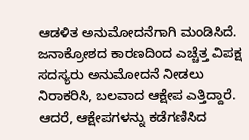ಆಡಳಿತ ಅನುಮೋದನೆಗಾಗಿ ಮಂಡಿಸಿದೆ. ಜನಾಕ್ರೋಶದ ಕಾರಣದಿಂದ ಎಚ್ಚೆತ್ತ ವಿಪಕ್ಷ ಸದಸ್ಯರು ಅನುಮೋದನೆ ನೀಡಲು ನಿರಾಕರಿಸಿ, ಬಲವಾದ ಆಕ್ಷೇಪ ಎತ್ತಿದ್ದಾರೆ. ಆದರೆ, ಆಕ್ಷೇಪಗಳನ್ನು ಕಡೆಗಣಿಸಿದ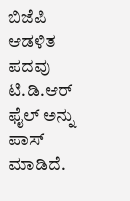ಬಿಜೆಪಿ ಆಡಳಿತ ಪದವು ಟಿ.ಡಿ.ಆರ್ ಫೈಲ್ ಅನ್ನು ಪಾಸ್ ಮಾಡಿದೆ.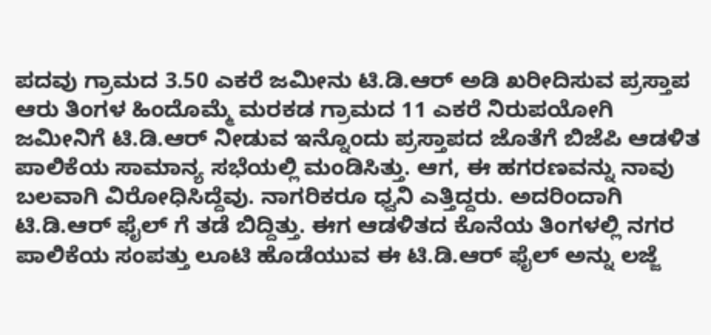ಪದವು ಗ್ರಾಮದ 3.50 ಎಕರೆ ಜಮೀನು ಟಿ.ಡಿ.ಆರ್ ಅಡಿ ಖರೀದಿಸುವ ಪ್ರಸ್ತಾಪ ಆರು ತಿಂಗಳ ಹಿಂದೊಮ್ಮೆ ಮರಕಡ ಗ್ರಾಮದ 11 ಎಕರೆ ನಿರುಪಯೋಗಿ ಜಮೀನಿಗೆ ಟಿ‌.ಡಿ.ಆರ್ ನೀಡುವ ಇನ್ನೊಂದು ಪ್ರಸ್ತಾಪದ ಜೊತೆಗೆ ಬಿಜೆಪಿ ಆಡಳಿತ ಪಾಲಿಕೆಯ ಸಾಮಾನ್ಯ ಸಭೆಯಲ್ಲಿ ಮಂಡಿಸಿತ್ತು. ಆಗ, ಈ ಹಗರಣವನ್ನು ನಾವು ಬಲವಾಗಿ ವಿರೋಧಿಸಿದ್ದೆವು. ನಾಗರಿಕರೂ ಧ್ವನಿ ಎತ್ತಿದ್ದರು. ಅದರಿಂದಾಗಿ ಟಿ.ಡಿ.ಆರ್ ಫೈಲ್ ಗೆ ತಡೆ ಬಿದ್ದಿತ್ತು. ಈಗ ಆಡಳಿತದ ಕೊನೆಯ ತಿಂಗಳಲ್ಲಿ ನಗರ ಪಾಲಿಕೆಯ ಸಂಪತ್ತು ಲೂಟಿ ಹೊಡೆಯುವ ಈ ಟಿ.ಡಿ.ಆರ್ ಫೈಲ್ ಅನ್ನು ಲಜ್ಜೆ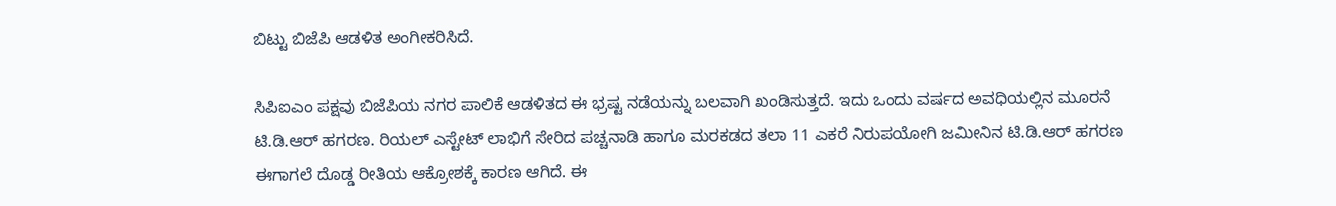ಬಿಟ್ಟು ಬಿಜೆಪಿ ಆಡಳಿತ ಅಂಗೀಕರಿಸಿದೆ.

ಸಿಪಿಐಎಂ ಪಕ್ಷವು ಬಿಜೆಪಿಯ ನಗರ ಪಾಲಿಕೆ ಆಡಳಿತದ ಈ ಭ್ರಷ್ಟ ನಡೆಯನ್ನು ಬಲವಾಗಿ ಖಂಡಿಸುತ್ತದೆ. ಇದು ಒಂದು ವರ್ಷದ ಅವಧಿಯಲ್ಲಿನ ಮೂರನೆ ಟಿ.ಡಿ.ಆರ್ ಹಗರಣ. ರಿಯಲ್ ಎಸ್ಟೇಟ್ ಲಾಭಿಗೆ ಸೇರಿದ ಪಚ್ಚನಾಡಿ ಹಾಗೂ ಮರಕಡದ ತಲಾ 11 ಎಕರೆ ನಿರುಪಯೋಗಿ ಜಮೀನಿನ ಟಿ.ಡಿ.ಆರ್ ಹಗರಣ ಈಗಾಗಲೆ ದೊಡ್ಡ ರೀತಿಯ ಆಕ್ರೋಶಕ್ಕೆ ಕಾರಣ ಆಗಿದೆ. ಈ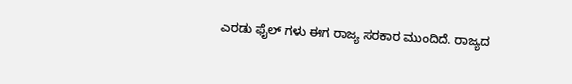ಎರಡು ಫೈಲ್ ಗಳು ಈಗ ರಾಜ್ಯ ಸರಕಾರ ಮುಂದಿದೆ. ರಾಜ್ಯದ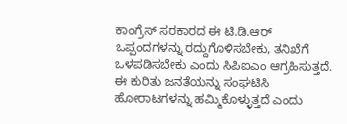ಕಾಂಗ್ರೆಸ್ ಸರಕಾರದ ಈ ಟಿ.ಡಿ.ಆರ್ ಒಪ್ಪಂದಗಳನ್ನು ರದ್ದುಗೊಳಿಸಬೇಕು, ತನಿಖೆಗೆ ಒಳಪಡಿಸಬೇಕು ಎಂದು ಸಿಪಿಐಎಂ ಆಗ್ರಹಿಸುತ್ತದೆ. ಈ ಕುರಿತು ಜನತೆಯನ್ನು ಸಂಘಟಿಸಿ ಹೋರಾಟಗಳನ್ನು ಹಮ್ಮಿಕೊಳ್ಳುತ್ತದೆ ಎಂದು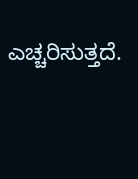ಎಚ್ಚರಿಸುತ್ತದೆ.